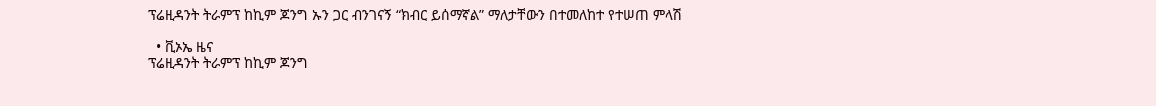ፕሬዚዳንት ትራምፕ ከኪም ጆንግ ኡን ጋር ብንገናኝ “ክብር ይሰማኛል” ማለታቸውን በተመለከተ የተሠጠ ምላሽ

  • ቪኦኤ ዜና
ፕሬዚዳንት ትራምፕ ከኪም ጆንግ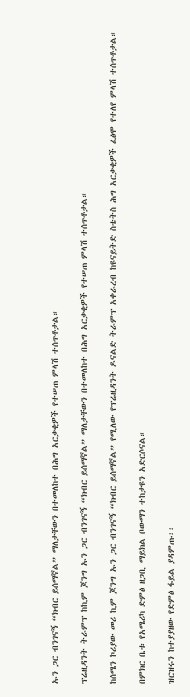ኡን ጋር ብንገናኝ “ክብር ይሰማኛል” ማለታቸውን በተመለከተ በሕግ አርቃቂዎች የተሠጠ ምላሽ ተሰጥቶታል።

ፕሬዚዳንት ትራምፕ ከኪም ጆንግ ኡን ጋር ብንገናኝ “ክብር ይሰማኛል” ማለታቸውን በተመለከተ በሕግ አርቃቂዎች የተሠጠ ምላሽ ተሰጥቶታል።

ከሰሜን ኮሪያው መሪ ኪም ጆንግ ኡን ጋር ብንገናኝ “ክብር ይሰማኛል” የሚለው የፕሬዚዳንት ዶናልድ ትራምፕ አቀራረብ ከዩናይትድ ስቴትስ ሕግ አርቃቂዎች ፈፅሞ የተለየ ምላሽ ተሰጥቶታል።

በምክር ቤቱ የአሜሪካ ድምፅ ዘጋቢ ማይክል ቦውማን ተከታዩን አድርሶናል።

ዝርዝሩን ከተያያዘው የድምፅ ፋይል ያዳምጡ፡፡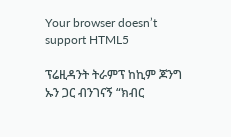Your browser doesn’t support HTML5

ፕሬዚዳንት ትራምፕ ከኪም ጆንግ ኡን ጋር ብንገናኝ “ክብር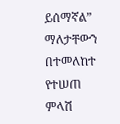ይሰማኛል” ማለታቸውን በተመለከተ የተሠጠ ምላሽ